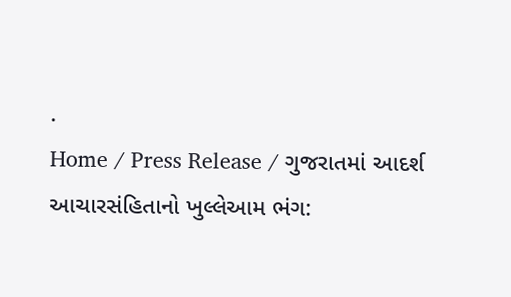.
Home / Press Release / ગુજરાતમાં આદર્શ આચારસંહિતાનો ખુલ્લેઆમ ભંગ: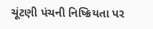ચૂંટણી પંચની નિષ્ક્રિયતા પર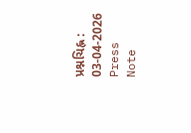પ્રશ્નચિહ્ન : 03-04-2026
Press Note